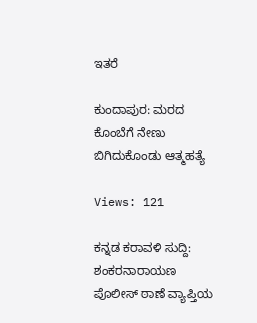ಇತರೆ

ಕುಂದಾಪುರ: ಮರದ ಕೊಂಬೆಗೆ ನೇಣು ಬಿಗಿದುಕೊಂಡು ಆತ್ಮಹತ್ಯೆ

Views: 121

ಕನ್ನಡ ಕರಾವಳಿ ಸುದ್ದಿ: ಶಂಕರನಾರಾಯಣ ಪೊಲೀಸ್ ಠಾಣೆ ವ್ಯಾಪ್ತಿಯ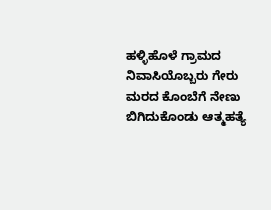ಹಳ್ಳಿಹೊಳೆ ಗ್ರಾಮದ ನಿವಾಸಿಯೊಬ್ಬರು ಗೇರು ಮರದ ಕೊಂಬೆಗೆ ನೇಣು ಬಿಗಿದುಕೊಂಡು ಆತ್ಮಹತ್ಯೆ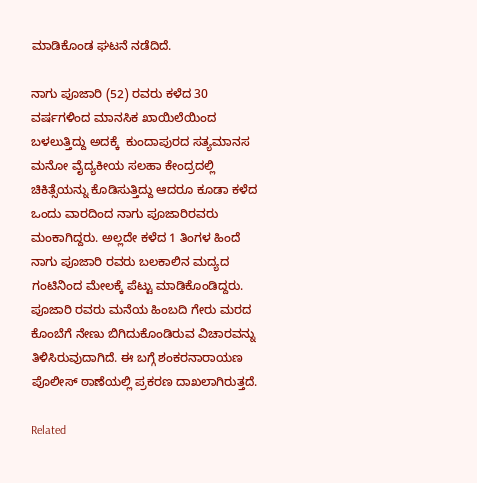ಮಾಡಿಕೊಂಡ ಘಟನೆ ನಡೆದಿದೆ.

ನಾಗು ಪೂಜಾರಿ (52) ರವರು ಕಳೆದ 30 ವರ್ಷಗಳಿಂದ ಮಾನಸಿಕ ಖಾಯಿಲೆಯಿಂದ ಬಳಲುತ್ತಿದ್ದು ಅದಕ್ಕೆ  ಕುಂದಾಪುರದ ಸತ್ಯಮಾನಸ ಮನೋ ವೈದ್ಯಕೀಯ ಸಲಹಾ ಕೇಂದ್ರದಲ್ಲಿ ಚಿಕಿತ್ಸೆಯನ್ನು ಕೊಡಿಸುತ್ತಿದ್ದು ಆದರೂ ಕೂಡಾ ಕಳೆದ ಒಂದು ವಾರದಿಂದ ನಾಗು ಪೂಜಾರಿರವರು ಮಂಕಾಗಿದ್ದರು. ಅಲ್ಲದೇ ಕಳೆದ 1 ತಿಂಗಳ ಹಿಂದೆ ನಾಗು ಪೂಜಾರಿ ರವರು ಬಲಕಾಲಿನ ಮದ್ಯದ ಗಂಟಿನಿಂದ ಮೇಲಕ್ಕೆ ಪೆಟ್ಟು ಮಾಡಿಕೊಂಡಿದ್ದರು. ಪೂಜಾರಿ ರವರು ಮನೆಯ ಹಿಂಬದಿ ಗೇರು ಮರದ ಕೊಂಬೆಗೆ ನೇಣು ಬಿಗಿದುಕೊಂಡಿರುವ ವಿಚಾರವನ್ನು ತಿಳಿಸಿರುವುದಾಗಿದೆ. ಈ ಬಗ್ಗೆ ಶಂಕರನಾರಾಯಣ ಪೊಲೀಸ್ ಠಾಣೆಯಲ್ಲಿ ಪ್ರಕರಣ ದಾಖಲಾಗಿರುತ್ತದೆ.

Related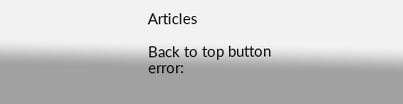Articles

Back to top button
error: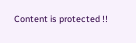Content is protected !!